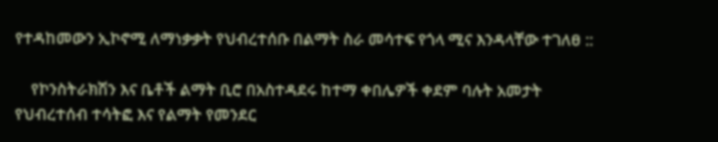የተዳከመውን ኢኮኖሚ ለማነቃቃት የህብረተሰቡ በልማት ስራ መሳተፍ የጎላ ሚና እንዳላቸው ተገለፀ ::

    የኮንስትራክሽን እና ቤቶች ልማት ቢሮ በአስተዳደሩ ከተማ ቀበሌዎች ቀደም ባሉት አመታት የህብረተሰብ ተሳትፎ እና የልማት የመንደር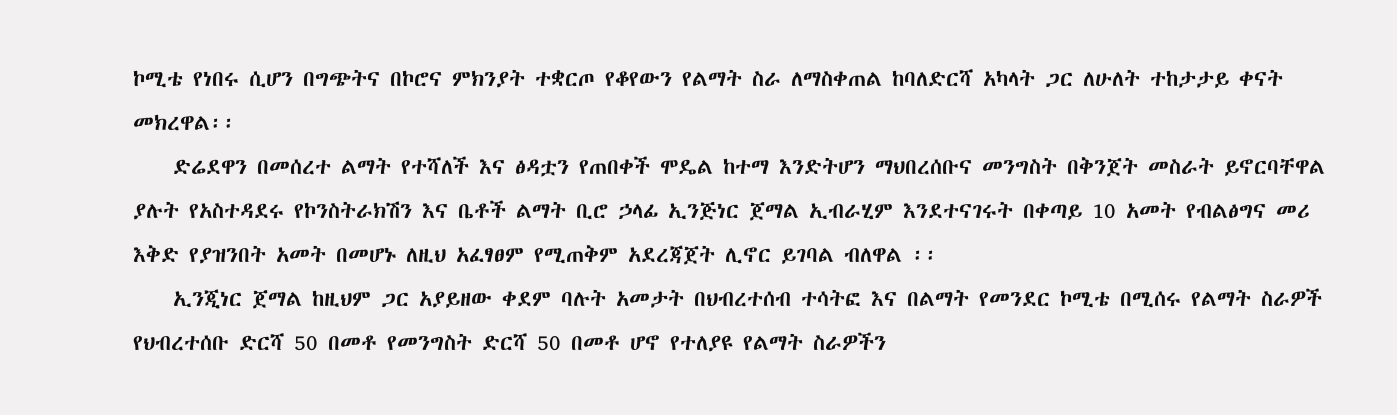ኮሚቴ የነበሩ ሲሆን በግጭትና በኮሮና ምክንያት ተቋርጦ የቆየውን የልማት ስራ ለማስቀጠል ከባለድርሻ አካላት ጋር ለሁለት ተከታታይ ቀናት መክረዋል፡፡
    ድሬደዋን በመሰረተ ልማት የተሻለች እና ፅዳቷን የጠበቀች ሞዴል ከተማ እንድትሆን ማህበረሰቡና መንግስት በቅንጀት መስራት ይኖርባቸዋል ያሉት የአስተዳደሩ የኮንስትራክሽን እና ቤቶች ልማት ቢሮ ኃላፊ ኢንጅነር ጀማል ኢብራሂም እንደተናገሩት በቀጣይ 10 አመት የብልፅግና መሪ እቅድ የያዝንበት አመት በመሆኑ ለዚህ አፈፃፀም የሚጠቅም አደረጃጀት ሊኖር ይገባል ብለዋል ፡፡
    ኢንጂነር ጀማል ከዚህም ጋር አያይዘው ቀደም ባሉት አመታት በህብረተሰብ ተሳትፎ እና በልማት የመንደር ኮሚቴ በሚሰሩ የልማት ስራዎች የህብረተሰቡ ድርሻ 50 በመቶ የመንግስት ድርሻ 50 በመቶ ሆኖ የተለያዩ የልማት ስራዎችን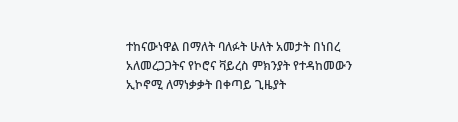ተከናውነዋል በማለት ባለፉት ሁለት አመታት በነበረ አለመረጋጋትና የኮሮና ቫይረስ ምክንያት የተዳከመውን ኢኮኖሚ ለማነቃቃት በቀጣይ ጊዜያት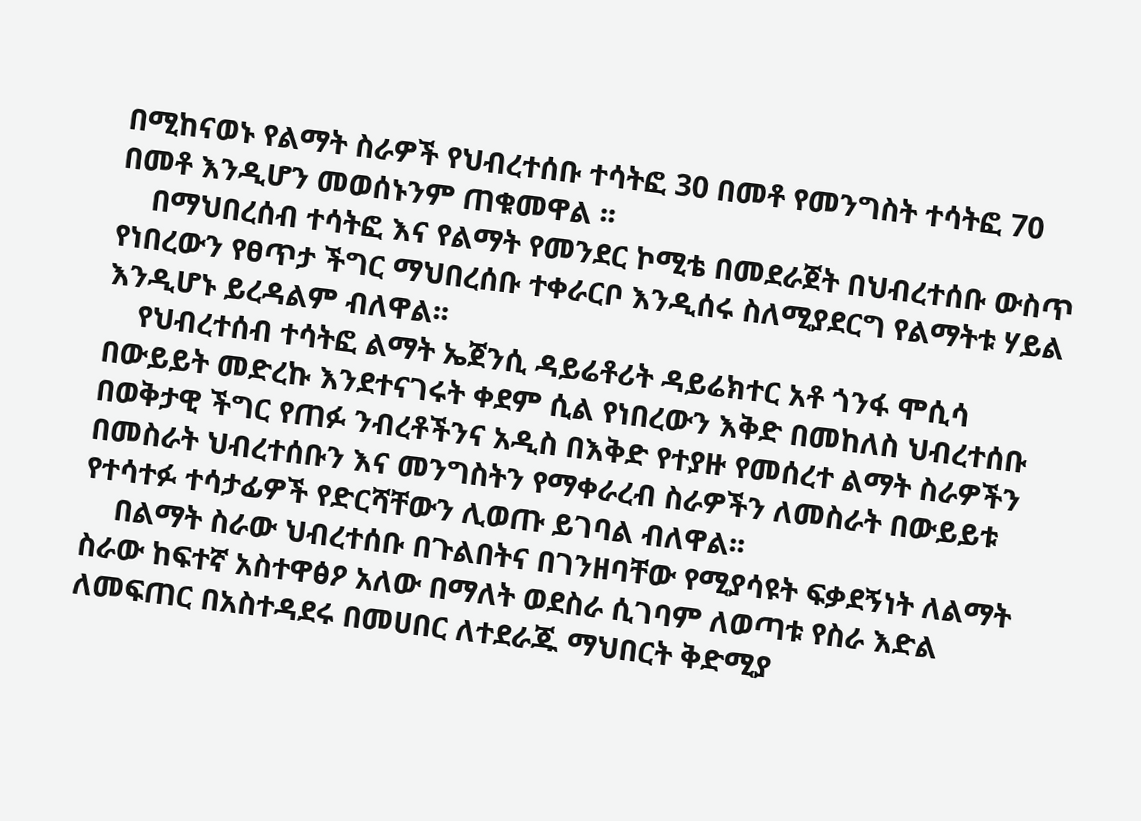በሚከናወኑ የልማት ስራዎች የህብረተሰቡ ተሳትፎ 30 በመቶ የመንግስት ተሳትፎ 70 በመቶ እንዲሆን መወሰኑንም ጠቁመዋል ፡፡
    በማህበረሰብ ተሳትፎ እና የልማት የመንደር ኮሚቴ በመደራጀት በህብረተሰቡ ውስጥ የነበረውን የፀጥታ ችግር ማህበረሰቡ ተቀራርቦ እንዲሰሩ ስለሚያደርግ የልማትቱ ሃይል እንዲሆኑ ይረዳልም ብለዋል፡፡
    የህብረተሰብ ተሳትፎ ልማት ኤጀንሲ ዳይሬቶሪት ዳይሬክተር አቶ ጎንፋ ሞሲሳ በውይይት መድረኩ እንደተናገሩት ቀደም ሲል የነበረውን እቅድ በመከለስ ህብረተሰቡ በወቅታዊ ችግር የጠፉ ንብረቶችንና አዲስ በእቅድ የተያዙ የመሰረተ ልማት ስራዎችን በመስራት ህብረተሰቡን እና መንግስትን የማቀራረብ ስራዎችን ለመስራት በውይይቱ የተሳተፉ ተሳታፊዎች የድርሻቸውን ሊወጡ ይገባል ብለዋል፡፡
    በልማት ስራው ህብረተሰቡ በጉልበትና በገንዘባቸው የሚያሳዩት ፍቃደኝነት ለልማት ስራው ከፍተኛ አስተዋፅዖ አለው በማለት ወደስራ ሲገባም ለወጣቱ የስራ እድል ለመፍጠር በአስተዳደሩ በመሀበር ለተደራጁ ማህበርት ቅድሚያ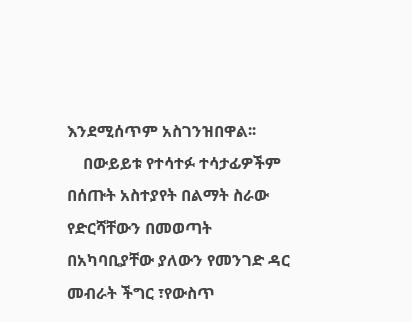እንደሚሰጥም አስገንዝበዋል፡፡
    በውይይቱ የተሳተፉ ተሳታፊዎችም በሰጡት አስተያየት በልማት ስራው የድርሻቸውን በመወጣት በአካባቢያቸው ያለውን የመንገድ ዳር መብራት ችግር ፣የውስጥ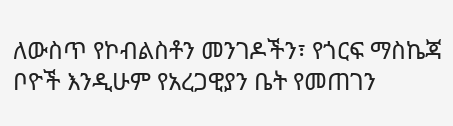ለውስጥ የኮብልስቶን መንገዶችን፣ የጎርፍ ማስኬጃ ቦዮች እንዲሁም የአረጋዊያን ቤት የመጠገን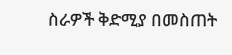ስራዎች ቅድሚያ በመስጠት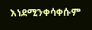እነደሚንቀሳቀሱም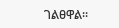ገልፀዋል፡፡